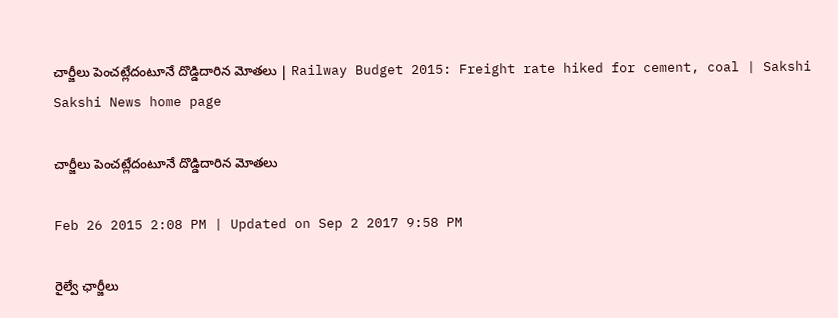చార్జీలు పెంచట్లేదంటూనే దొడ్డిదారిన మోతలు | Railway Budget 2015: Freight rate hiked for cement, coal | Sakshi
Sakshi News home page

చార్జీలు పెంచట్లేదంటూనే దొడ్డిదారిన మోతలు

Feb 26 2015 2:08 PM | Updated on Sep 2 2017 9:58 PM

రైల్వే ఛార్జీలు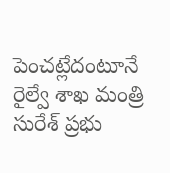పెంచట్లేదంటూనే రైల్వే శాఖ మంత్రి సురేశ్ ప్రభు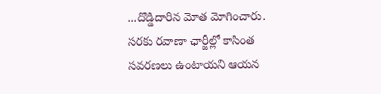...దొడ్డిదారిన మోత మోగించారు. సరకు రవాణా ఛార్జీల్లో కాసింత సవరణలు ఉంటాయని ఆయన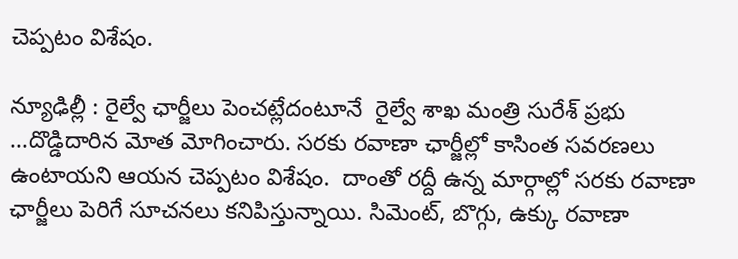చెప్పటం విశేషం.

న్యూఢిల్లీ : రైల్వే ఛార్జీలు పెంచట్లేదంటూనే  రైల్వే శాఖ మంత్రి సురేశ్ ప్రభు ...దొడ్డిదారిన మోత మోగించారు. సరకు రవాణా ఛార్జీల్లో కాసింత సవరణలు ఉంటాయని ఆయన చెప్పటం విశేషం.  దాంతో రద్దీ ఉన్న మార్గాల్లో సరకు రవాణా ఛార్జీలు పెరిగే సూచనలు కనిపిస్తున్నాయి. సిమెంట్, బొగ్గు, ఉక్కు రవాణా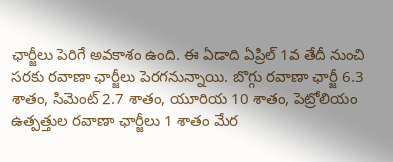ఛార్జీలు పెరిగే అవకాశం ఉంది. ఈ ఏడాది ఏప్రిల్ 1వ తేదీ నుంచి సరకు రవాణా ఛార్జీలు పెరగనున్నాయి. బొగ్గు రవాణా ఛార్జీ 6.3 శాతం, సిమెంట్ 2.7 శాతం, యూరియ 10 శాతం, పెట్రోలియం ఉత్పత్తుల రవాణా ఛార్జీలు 1 శాతం మేర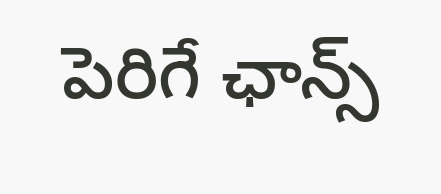పెరిగే ఛాన్స్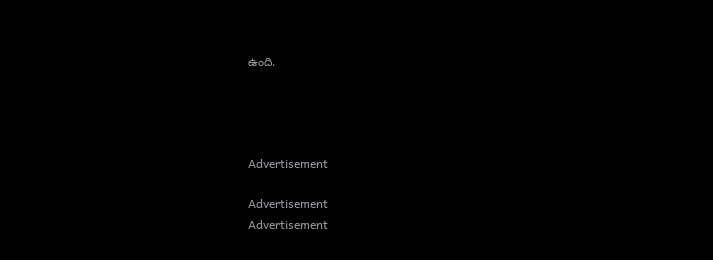ఉంది.




Advertisement

Advertisement
Advertisement